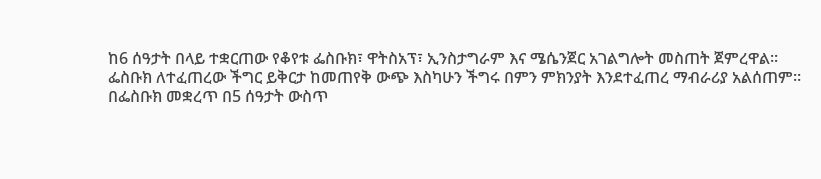ከ6 ሰዓታት በላይ ተቋርጠው የቆየቱ ፌስቡክ፣ ዋትስአፕ፣ ኢንስታግራም እና ሜሴንጀር አገልግሎት መስጠት ጀምረዋል።
ፌስቡክ ለተፈጠረው ችግር ይቅርታ ከመጠየቅ ውጭ እስካሁን ችግሩ በምን ምክንያት እንደተፈጠረ ማብራሪያ አልሰጠም።
በፌስቡክ መቋረጥ በ5 ሰዓታት ውስጥ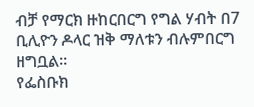ብቻ የማርክ ዙከርበርግ የግል ሃብት በ7 ቢሊዮን ዶላር ዝቅ ማለቱን ብሉምበርግ ዘግቧል።
የፌስቡክ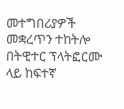መተግበሪያዎች መቋረጥን ተከትሎ በትዊተር ፕላትፎርሙ ላይ ከፍተኛ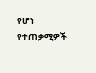የሆነ የተጠቃሚዎች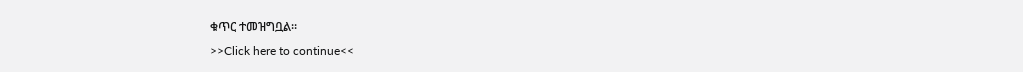ቁጥር ተመዝግቧል።
>>Click here to continue<<